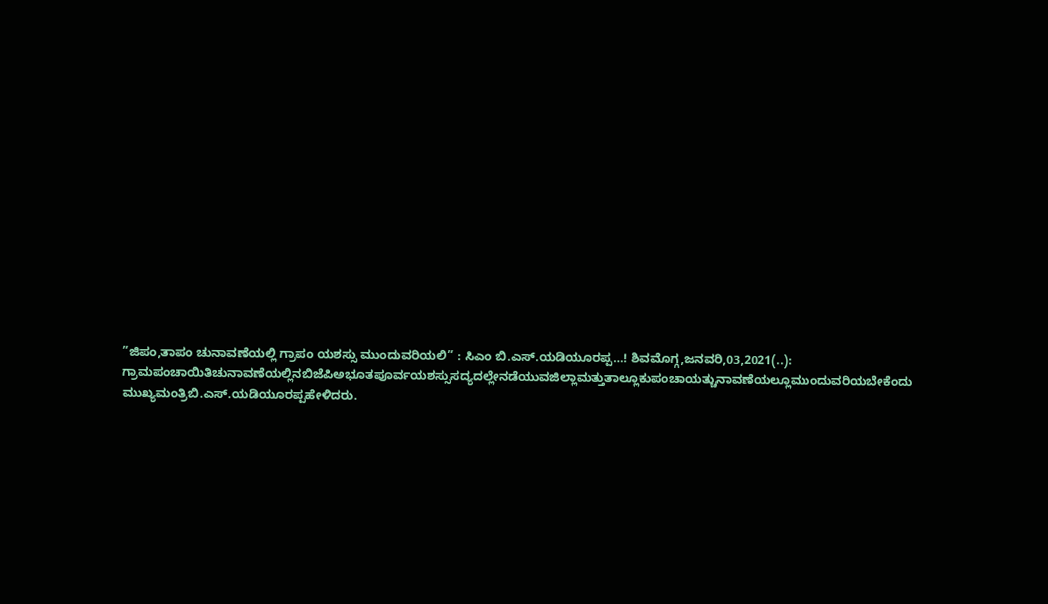”ಜಿಪಂ,ತಾಪಂ ಚುನಾವಣೆಯಲ್ಲಿ ಗ್ರಾಪಂ ಯಶಸ್ಸು ಮುಂದುವರಿಯಲಿ” : ಸಿಎಂ ಬಿ.ಎಸ್.ಯಡಿಯೂರಪ್ಪ…! ಶಿವಮೊಗ್ಗ,ಜನವರಿ,03,2021(..): ಗ್ರಾಮಪಂಚಾಯಿತಿಚುನಾವಣೆಯಲ್ಲಿನಬಿಜೆಪಿಅಭೂತಪೂರ್ವಯಶಸ್ಸುಸದ್ಯದಲ್ಲೇನಡೆಯುವಜಿಲ್ಲಾಮತ್ತುತಾಲ್ಲೂಕುಪಂಚಾಯತ್ಚುನಾವಣೆಯಲ್ಲೂಮುಂದುವರಿಯಬೇಕೆಂದು ಮುಖ್ಯಮಂತ್ರಿಬಿ.ಎಸ್.ಯಡಿಯೂರಪ್ಪಹೇಳಿದರು.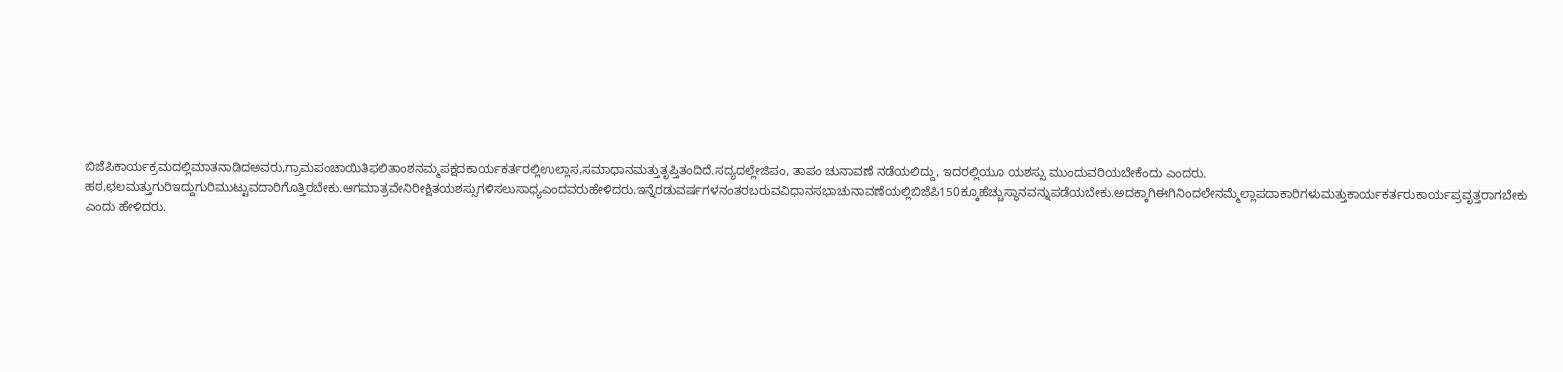ಬಿಜೆಪಿಕಾರ್ಯಕ್ರಮದಲ್ಲಿಮಾತನಾಡಿದಅವರು,ಗ್ರಾಮಪಂಚಾಯಿತಿಫಲಿತಾಂಶನಮ್ಮಪಕ್ಷದಕಾರ್ಯಕರ್ತರಲ್ಲಿಉಲ್ಲಾಸ,ಸಮಾಧಾನಮತ್ತುತೃಪ್ತಿತಂದಿದೆ.ಸದ್ಯದಲ್ಲೇಜಿಪಂ, ತಾಪಂ ಚುನಾವಣೆ ನಡೆಯಲಿದ್ದು, ಇದರಲ್ಲಿಯೂ ಯಶಸ್ಸು ಮುಂದುವರಿಯಬೇಕೆಂದು ಎಂದರು. ಹಠ,ಛಲಮತ್ತುಗುರಿಇದ್ದುಗುರಿಮುಟ್ಟುವದಾರಿಗೊತ್ತಿರಬೇಕು.ಆಗಮಾತ್ರವೇನಿರೀಕ್ಷಿತಯಶಸ್ಸುಗಳಿಸಲುಸಾಧ್ಯಎಂದವರುಹೇಳಿದರು.ಇನ್ನೆರಡುವರ್ಷಗಳನಂತರಬರುವವಿಧಾನಸಭಾಚುನಾವಣೆಯಲ್ಲಿಬಿಜೆಪಿ150ಕ್ಕೂಹೆಚ್ಚುಸ್ಥಾನವನ್ನುಪಡೆಯಬೇಕು.ಅದಕ್ಕಾಗಿಈಗಿನಿಂದಲೇನಮ್ಮೆಲ್ಲಾಪದಾಕಾರಿಗಳುಮತ್ತುಕಾರ್ಯಕರ್ತರುಕಾರ್ಯಪ್ರವೃತ್ತರಾಗಬೇಕು ಎಂದು ಹೇಳಿದರು.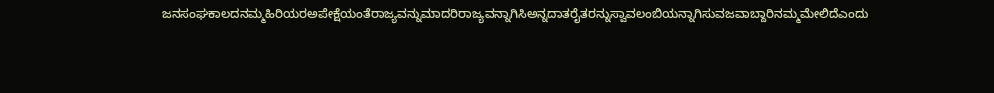ಜನಸಂಘಕಾಲದನಮ್ಮಹಿರಿಯರಅಪೇಕ್ಷೆಯಂತೆರಾಜ್ಯವನ್ನುಮಾದರಿರಾಜ್ಯವನ್ನಾಗಿಸಿಅನ್ನದಾತರೈತರನ್ನುಸ್ವಾವಲಂಬಿಯನ್ನಾಗಿಸುವಜವಾಬ್ದಾರಿನಮ್ಮಮೇಲಿದೆಎಂದು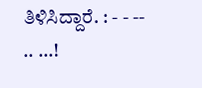ತಿಳಿಸಿದ್ದಾರೆ. : - - -- .. …!